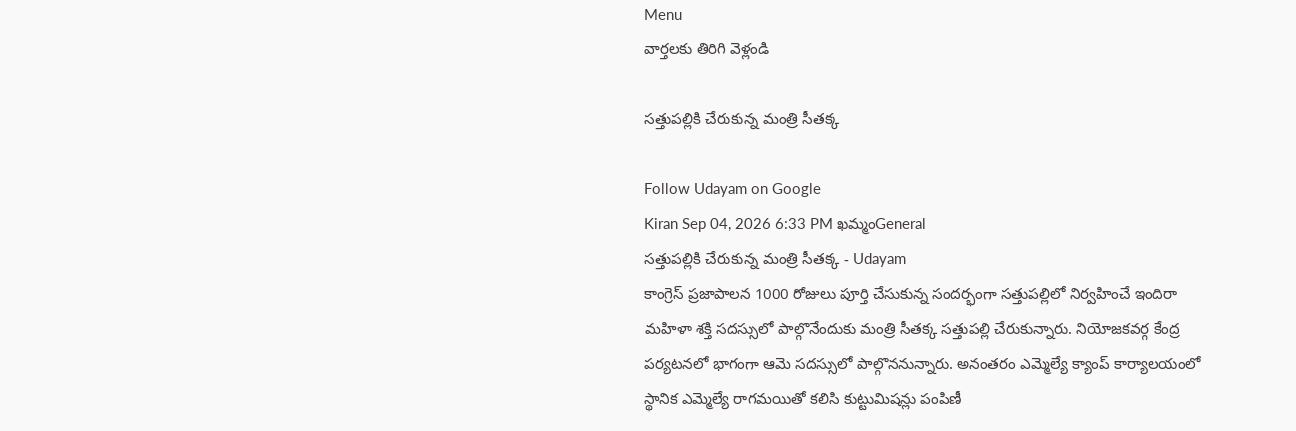Menu
వార్తలకు తిరిగి వెళ్లండి

సత్తుపల్లికి చేరుకున్న మంత్రి సీతక్క

Follow Udayam on Google
Kiran Sep 04, 2026 6:33 PM ఖమ్మంGeneral
సత్తుపల్లికి చేరుకున్న మంత్రి సీతక్క - Udayam
కాంగ్రెస్ ప్రజాపాలన 1000 రోజులు పూర్తి చేసుకున్న సందర్భంగా సత్తుపల్లిలో నిర్వహించే ఇందిరా మహిళా శక్తి సదస్సులో పాల్గొనేందుకు మంత్రి సీతక్క సత్తుపల్లి చేరుకున్నారు. నియోజకవర్గ కేంద్ర పర్యటనలో భాగంగా ఆమె సదస్సులో పాల్గొననున్నారు. అనంతరం ఎమ్మెల్యే క్యాంప్ కార్యాలయంలో స్థానిక ఎమ్మెల్యే రాగమయితో కలిసి కుట్టుమిషన్లు పంపిణీ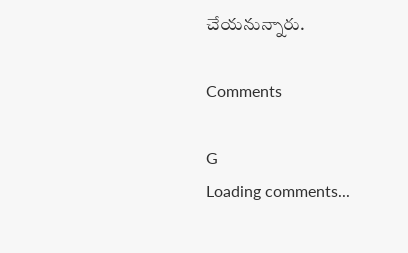చేయనున్నారు.

Comments

G
Loading comments...